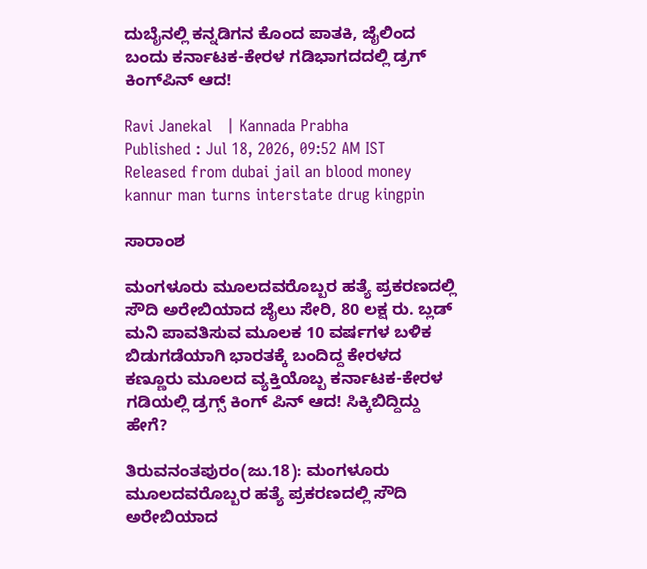ದುಬೈನಲ್ಲಿ ಕನ್ನಡಿಗನ ಕೊಂದ ಪಾತಕಿ, ಜೈಲಿಂದ ಬಂದು ಕರ್ನಾಟಕ-ಕೇರಳ ಗಡಿಭಾಗದದಲ್ಲಿ ಡ್ರಗ್‌ ಕಿಂಗ್‌ಪಿನ್‌ ಆದ!

Ravi Janekal   | Kannada Prabha
Published : Jul 18, 2026, 09:52 AM IST
Released from dubai jail an blood money kannur man turns interstate drug kingpin

ಸಾರಾಂಶ

ಮಂಗಳೂರು ಮೂಲದವರೊಬ್ಬರ ಹತ್ಯೆ ಪ್ರಕರಣದಲ್ಲಿ ಸೌದಿ ಅರೇಬಿಯಾದ ಜೈಲು ಸೇರಿ, 80 ಲಕ್ಷ ರು. ಬ್ಲಡ್‌ ಮನಿ ಪಾವತಿಸುವ ಮೂಲಕ 10 ವರ್ಷಗಳ ಬಳಿಕ ಬಿಡುಗಡೆಯಾಗಿ ಭಾರತಕ್ಕೆ ಬಂದಿದ್ದ ಕೇರಳದ ಕಣ್ಣೂರು ಮೂಲದ ವ್ಯಕ್ತಿಯೊಬ್ಬ ಕರ್ನಾಟಕ-ಕೇರಳ ಗಡಿಯಲ್ಲಿ ಡ್ರಗ್ಸ್ ಕಿಂಗ್ ಪಿನ್ ಆದ! ಸಿಕ್ಕಿಬಿದ್ದಿದ್ದು ಹೇಗೆ?

ತಿರುವನಂತಪುರಂ(ಜು.18): ಮಂಗಳೂರು ಮೂಲದವರೊಬ್ಬರ ಹತ್ಯೆ ಪ್ರಕರಣದಲ್ಲಿ ಸೌದಿ ಅರೇಬಿಯಾದ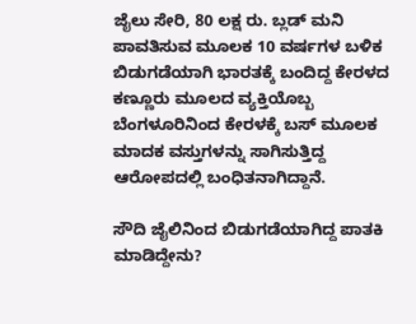ಜೈಲು ಸೇರಿ, 80 ಲಕ್ಷ ರು. ಬ್ಲಡ್‌ ಮನಿ ಪಾವತಿಸುವ ಮೂಲಕ 10 ವರ್ಷಗಳ ಬಳಿಕ ಬಿಡುಗಡೆಯಾಗಿ ಭಾರತಕ್ಕೆ ಬಂದಿದ್ದ ಕೇರಳದ ಕಣ್ಣೂರು ಮೂಲದ ವ್ಯಕ್ತಿಯೊಬ್ಬ ಬೆಂಗಳೂರಿನಿಂದ ಕೇರಳಕ್ಕೆ ಬಸ್‌ ಮೂಲಕ ಮಾದಕ ವಸ್ತುಗಳನ್ನು ಸಾಗಿಸುತ್ತಿದ್ದ ಆರೋಪದಲ್ಲಿ ಬಂಧಿತನಾಗಿದ್ದಾನೆ.

ಸೌದಿ ಜೈಲಿನಿಂದ ಬಿಡುಗಡೆಯಾಗಿದ್ದ ಪಾತಕಿ ಮಾಡಿದ್ದೇನು?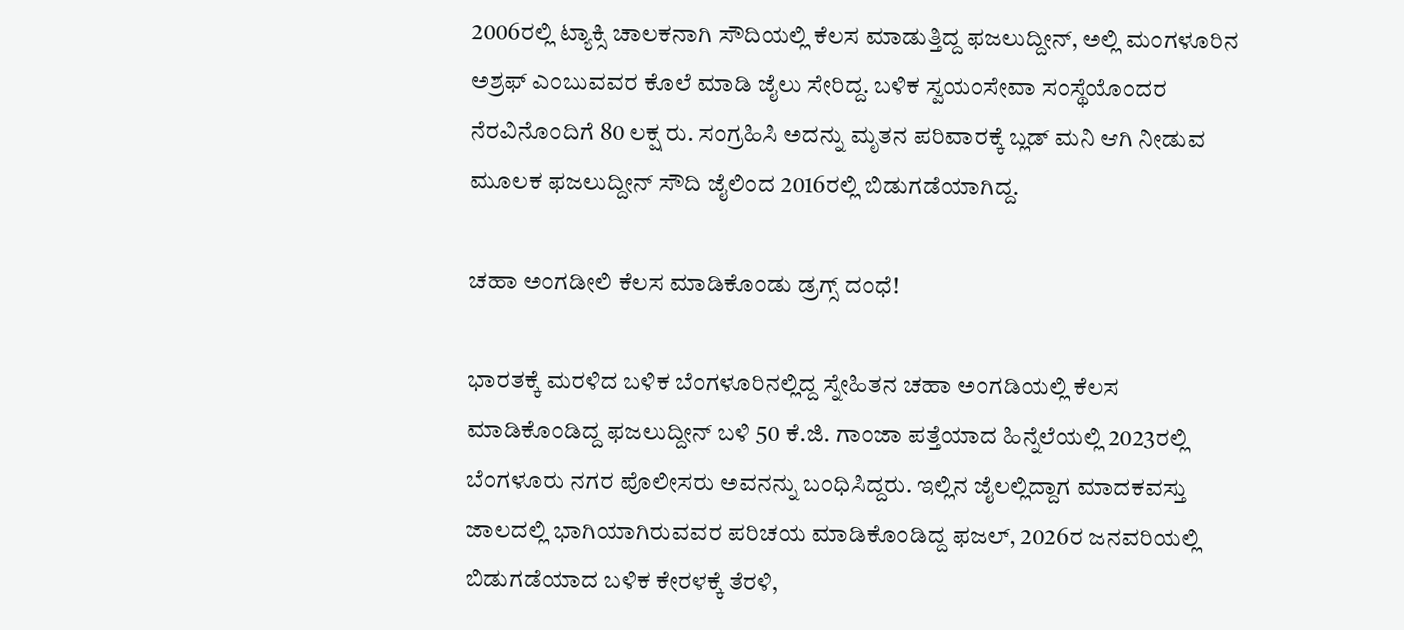2006ರಲ್ಲಿ ಟ್ಯಾಕ್ಸಿ ಚಾಲಕನಾಗಿ ಸೌದಿಯಲ್ಲಿ ಕೆಲಸ ಮಾಡುತ್ತಿದ್ದ ಫಜಲುದ್ದೀನ್‌, ಅಲ್ಲಿ ಮಂಗಳೂರಿನ ಅಶ್ರಫ್‌ ಎಂಬುವವರ ಕೊಲೆ ಮಾಡಿ ಜೈಲು ಸೇರಿದ್ದ. ಬಳಿಕ ಸ್ವಯಂಸೇವಾ ಸಂಸ್ಥೆಯೊಂದರ ನೆರವಿನೊಂದಿಗೆ 80 ಲಕ್ಷ ರು. ಸಂಗ್ರಹಿಸಿ ಅದನ್ನು ಮೃತನ ಪರಿವಾರಕ್ಕೆ ಬ್ಲಡ್‌ ಮನಿ ಆಗಿ ನೀಡುವ ಮೂಲಕ ಫಜಲುದ್ದೀನ್ ಸೌದಿ ಜೈಲಿಂದ 2016ರಲ್ಲಿ ಬಿಡುಗಡೆಯಾಗಿದ್ದ.

ಚಹಾ ಅಂಗಡೀಲಿ ಕೆಲಸ ಮಾಡಿಕೊಂಡು ಡ್ರಗ್ಸ್ ದಂಧೆ!

ಭಾರತಕ್ಕೆ ಮರಳಿದ ಬಳಿಕ ಬೆಂಗಳೂರಿನಲ್ಲಿದ್ದ ಸ್ನೇಹಿತನ ಚಹಾ ಅಂಗಡಿಯಲ್ಲಿ ಕೆಲಸ ಮಾಡಿಕೊಂಡಿದ್ದ ಫಜಲುದ್ದೀನ್‌ ಬಳಿ 50 ಕೆ.ಜಿ. ಗಾಂಜಾ ಪತ್ತೆಯಾದ ಹಿನ್ನೆಲೆಯಲ್ಲಿ 2023ರಲ್ಲಿ ಬೆಂಗಳೂರು ನಗರ ಪೊಲೀಸರು ಅವನನ್ನು ಬಂಧಿಸಿದ್ದರು. ಇಲ್ಲಿನ ಜೈಲಲ್ಲಿದ್ದಾಗ ಮಾದಕವಸ್ತು ಜಾಲದಲ್ಲಿ ಭಾಗಿಯಾಗಿರುವವರ ಪರಿಚಯ ಮಾಡಿಕೊಂಡಿದ್ದ ಫಜಲ್‌, 2026ರ ಜನವರಿಯಲ್ಲಿ ಬಿಡುಗಡೆಯಾದ ಬಳಿಕ ಕೇರಳಕ್ಕೆ ತೆರಳಿ,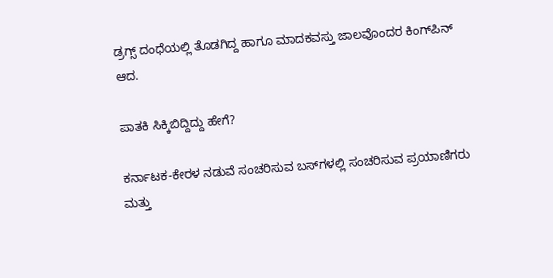ಡ್ರಗ್ಸ್‌ ದಂಧೆಯಲ್ಲಿ ತೊಡಗಿದ್ದ ಹಾಗೂ ಮಾದಕವಸ್ತು ಜಾಲವೊಂದರ ಕಿಂಗ್‌ಪಿನ್‌ ಆದ.

ಪಾತಕಿ ಸಿಕ್ಕಿಬಿದ್ದಿದ್ದು ಹೇಗೆ?

ಕರ್ನಾಟಕ-ಕೇರಳ ನಡುವೆ ಸಂಚರಿಸುವ ಬಸ್‌ಗಳಲ್ಲಿ ಸಂಚರಿಸುವ ಪ್ರಯಾಣಿಗರು ಮತ್ತು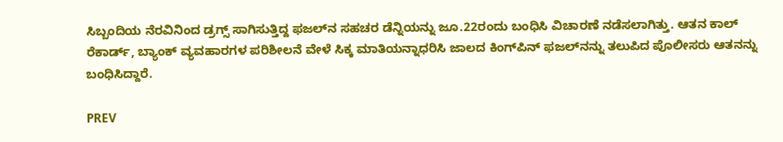ಸಿಬ್ಬಂದಿಯ ನೆರವಿನಿಂದ ಡ್ರಗ್ಸ್‌ ಸಾಗಿಸುತ್ತಿದ್ದ ಫಜಲ್‌ನ ಸಹಚರ ಡೆನ್ನಿಯನ್ನು ಜೂ.22ರಂದು ಬಂಧಿಸಿ ವಿಚಾರಣೆ ನಡೆಸಲಾಗಿತ್ತು. ಆತನ ಕಾಲ್‌ ರೆಕಾರ್ಡ್‌, ಬ್ಯಾಂಕ್‌ ವ್ಯವಹಾರಗಳ ಪರಿಶೀಲನೆ ವೇಳೆ ಸಿಕ್ಕ ಮಾತಿಯನ್ನಾಧರಿಸಿ ಜಾಲದ ಕಿಂಗ್‌ಪಿನ್‌ ಫಜಲ್‌ನನ್ನು ತಲುಪಿದ ಪೊಲೀಸರು ಆತನನ್ನು ಬಂಧಿಸಿದ್ದಾರೆ.

PREV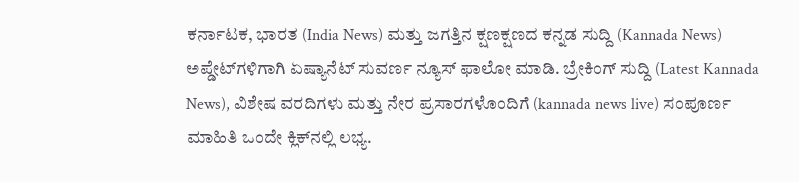ಕರ್ನಾಟಕ, ಭಾರತ (India News) ಮತ್ತು ಜಗತ್ತಿನ ಕ್ಷಣಕ್ಷಣದ ಕನ್ನಡ ಸುದ್ದಿ (Kannada News) ಅಪ್ಡೇಟ್‌ಗಳಿಗಾಗಿ ಏಷ್ಯಾನೆಟ್ ಸುವರ್ಣ ನ್ಯೂಸ್‌ ಫಾಲೋ ಮಾಡಿ. ಬ್ರೇಕಿಂಗ್ ಸುದ್ದಿ (Latest Kannada News), ವಿಶೇಷ ವರದಿಗಳು ಮತ್ತು ನೇರ ಪ್ರಸಾರಗಳೊಂದಿಗೆ (kannada news live) ಸಂಪೂರ್ಣ ಮಾಹಿತಿ ಒಂದೇ ಕ್ಲಿಕ್‌ನಲ್ಲಿ ಲಭ್ಯ.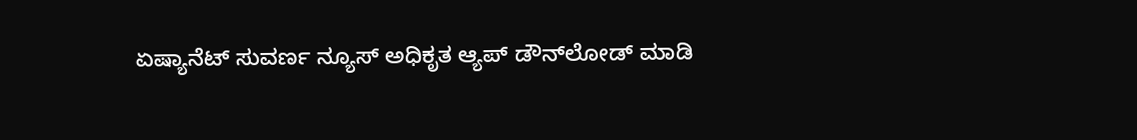ಏಷ್ಯಾನೆಟ್ ಸುವರ್ಣ ನ್ಯೂಸ್ ಅಧಿಕೃತ ಆ್ಯಪ್ ಡೌನ್‌ಲೋಡ್ ಮಾಡಿ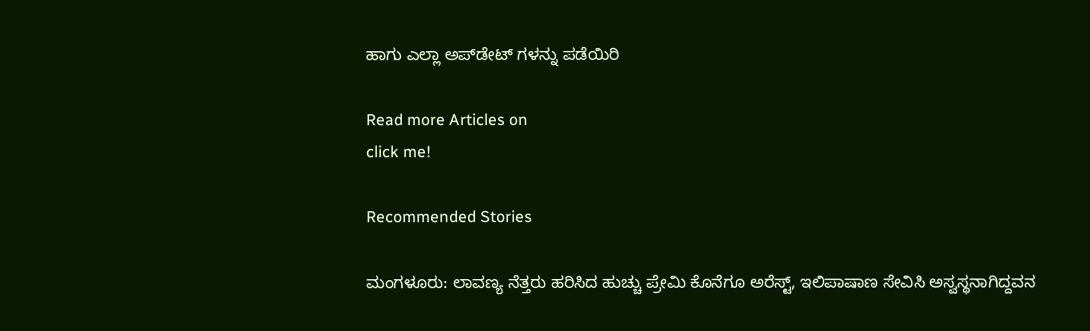ಹಾಗು ಎಲ್ಲಾ ಅಪ್‌ಡೇಟ್ ಗಳನ್ನು ಪಡೆಯಿರಿ

Read more Articles on
click me!

Recommended Stories

ಮಂಗಳೂರು: ಲಾವಣ್ಯ ನೆತ್ತರು ಹರಿಸಿದ ಹುಚ್ಚು ಪ್ರೇಮಿ ಕೊನೆಗೂ ಅರೆಸ್ಟ್, ಇಲಿಪಾಷಾಣ ಸೇವಿಸಿ ಅಸ್ವಸ್ಥನಾಗಿದ್ದವನ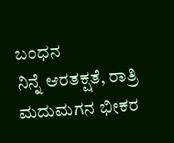ಬಂಧನ
ನಿನ್ನೆ ಆರತಕ್ಷತೆ, ರಾತ್ರಿ ಮದುಮಗನ ಭೀಕರ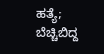ಹತ್ಯೆ; ಬೆಚ್ಚಿಬಿದ್ದ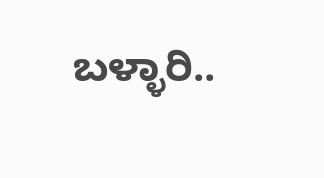ಬಳ್ಳಾರಿ..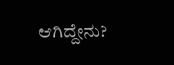ಆಗಿದ್ದೇನು?